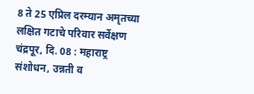8 ते 25 एप्रिल दरम्यान अमृतच्या लक्षित गटाचे परिवार सर्वेक्षण
चंद्रपूर, दि. 08 : महाराष्ट्र संशोधन, उन्नती व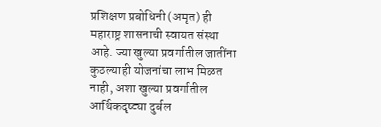प्रशिक्षण प्रबोधिनी (अमृत) ही महाराष्ट्र शासनाची स्वायत संस्था आहे. ज्या खुल्या प्रवर्गातील जातींना कुठल्याही योजनांचा लाभ मिळत नाही, अशा खुल्या प्रवर्गातील आर्थिकदृष्ट्या दुर्बल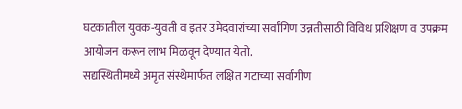घटकातील युवक-युवती व इतर उमेदवारांच्या सर्वांगिण उन्नतीसाठी विविध प्रशिक्षण व उपक्रम आयोजन करून लाभ मिळवून देण्यात येतो.
सद्यस्थितीमध्ये अमृत संस्थेमार्फत लक्षित गटाच्या सर्वागीण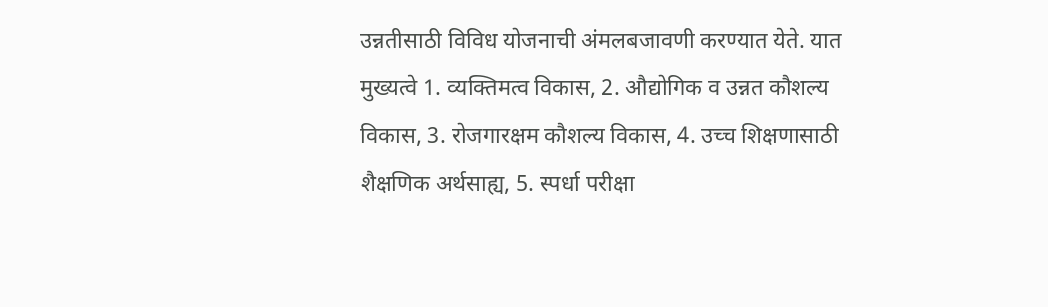उन्नतीसाठी विविध योजनाची अंमलबजावणी करण्यात येते. यात मुख्यत्वे 1. व्यक्तिमत्व विकास, 2. औद्योगिक व उन्नत कौशल्य विकास, 3. रोजगारक्षम कौशल्य विकास, 4. उच्च शिक्षणासाठी शैक्षणिक अर्थसाह्य, 5. स्पर्धा परीक्षा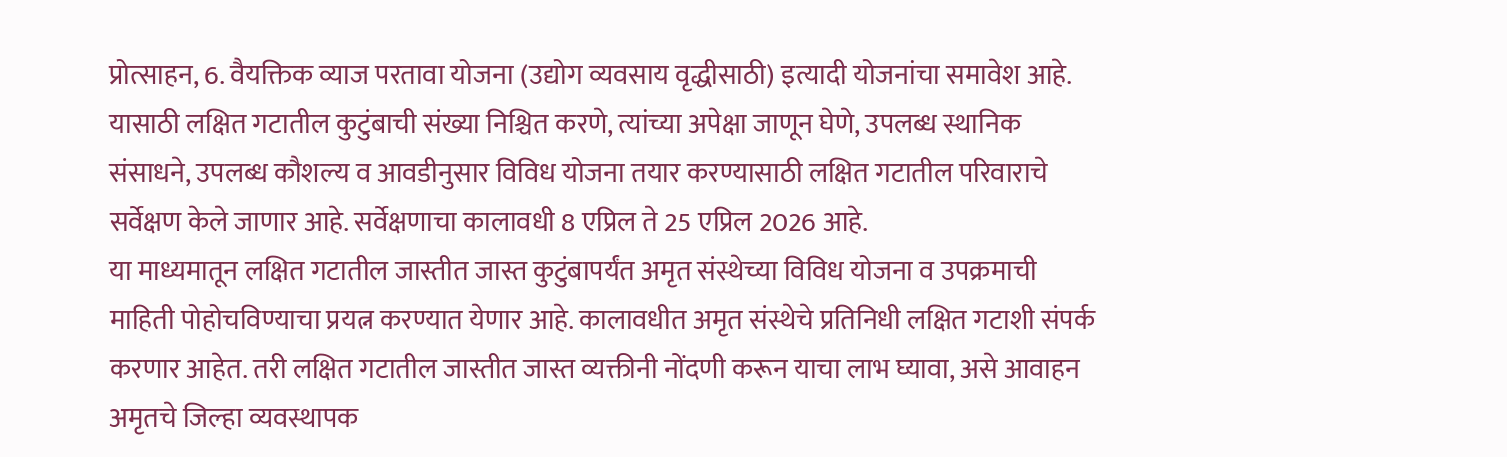प्रोत्साहन, 6. वैयक्तिक व्याज परतावा योजना (उद्योग व्यवसाय वृद्धीसाठी) इत्यादी योजनांचा समावेश आहे. यासाठी लक्षित गटातील कुटुंबाची संख्या निश्चित करणे, त्यांच्या अपेक्षा जाणून घेणे, उपलब्ध स्थानिक संसाधने, उपलब्ध कौशल्य व आवडीनुसार विविध योजना तयार करण्यासाठी लक्षित गटातील परिवाराचे सर्वेक्षण केले जाणार आहे. सर्वेक्षणाचा कालावधी 8 एप्रिल ते 25 एप्रिल 2026 आहे.
या माध्यमातून लक्षित गटातील जास्तीत जास्त कुटुंबापर्यंत अमृत संस्थेच्या विविध योजना व उपक्रमाची माहिती पोहोचविण्याचा प्रयत्न करण्यात येणार आहे. कालावधीत अमृत संस्थेचे प्रतिनिधी लक्षित गटाशी संपर्क करणार आहेत. तरी लक्षित गटातील जास्तीत जास्त व्यक्तीनी नोंदणी करून याचा लाभ घ्यावा, असे आवाहन अमृतचे जिल्हा व्यवस्थापक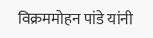विक्रममोहन पांडे यांनी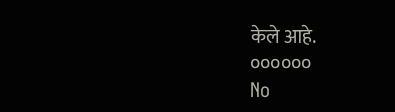केले आहे.
००००००
No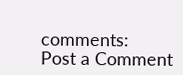comments:
Post a Comment